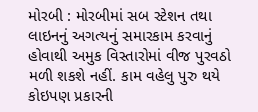મોરબી : મોરબીમાં સબ સ્ટેશન તથા લાઇનનું અગત્યનું સમારકામ કરવાનું હોવાથી અમુક વિસ્તારોમાં વીજ પુરવઠો મળી શકશે નહીં. કામ વહેલુ પુરુ થયે કોઇપણ પ્રકારની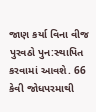જાણ કર્યા વિના વીજ પુરવઠો પુન:સ્થાપિત કરવામાં આવશે. 66 કેવી જોધપરમાથી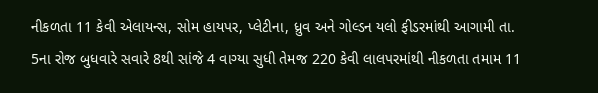નીકળતા 11 કેવી એલાયન્સ, સોમ હાયપર, પ્લેટીના, ધ્રુવ અને ગોલ્ડન યલો ફીડરમાંથી આગામી તા. 5ના રોજ બુધવારે સવારે 8થી સાંજે 4 વાગ્યા સુધી તેમજ 220 કેવી લાલપરમાંથી નીકળતા તમામ 11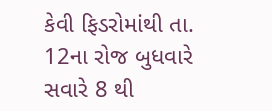કેવી ફિડરોમાંથી તા. 12ના રોજ બુધવારે સવારે 8 થી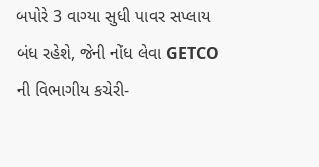બપોરે 3 વાગ્યા સુધી પાવર સપ્લાય બંધ રહેશે, જેની નોંધ લેવા GETCO ની વિભાગીય કચેરી-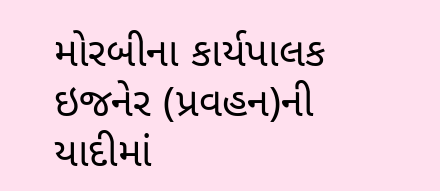મોરબીના કાર્યપાલક ઇજનેર (પ્રવહન)ની યાદીમાં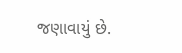જણાવાયું છે.